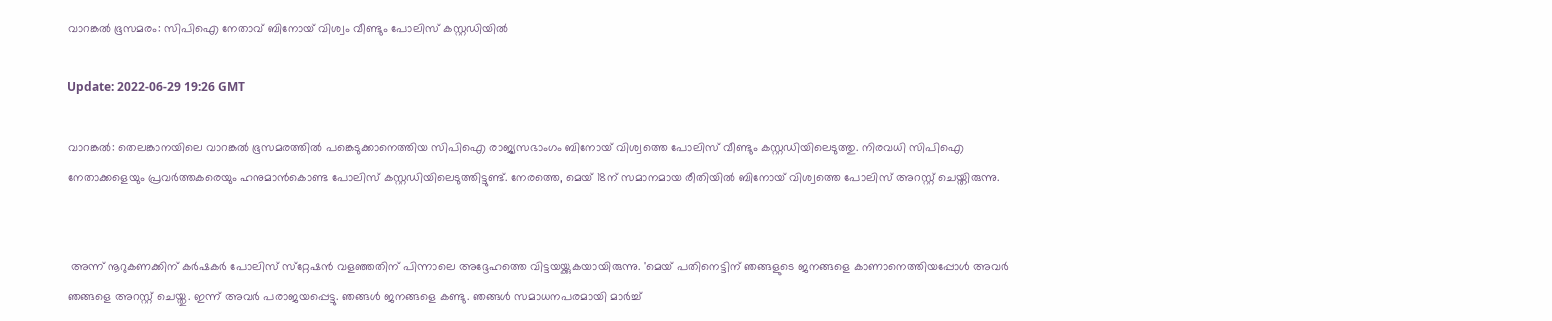വാറങ്കല്‍ ഭൂസമരം: സിപിഐ നേതാവ് ബിനോയ് വിശ്വം വീണ്ടും പോലിസ് കസ്റ്റഡിയില്‍

Update: 2022-06-29 19:26 GMT

വാറങ്കല്‍: തെലങ്കാനയിലെ വാറങ്കല്‍ ഭൂസമരത്തില്‍ പങ്കെടുക്കാനെത്തിയ സിപിഐ രാജ്യസഭാംഗം ബിനോയ് വിശ്വത്തെ പോലിസ് വീണ്ടും കസ്റ്റഡിയിലെടുത്തു. നിരവധി സിപിഐ നേതാക്കളെയും പ്രവര്‍ത്തകരെയും ഹനുമാന്‍കൊണ്ട പോലിസ് കസ്റ്റഡിയിലെടുത്തിട്ടുണ്ട്. നേരത്തെ, മെയ് 18ന് സമാനമായ രീതിയില്‍ ബിനോയ് വിശ്വത്തെ പോലിസ് അറസ്റ്റ് ചെയ്തിരുന്നു.


 അന്ന് നൂറുകണക്കിന് കര്‍ഷകര്‍ പോലിസ് സ്‌റ്റേഷന്‍ വളഞ്ഞതിന് പിന്നാലെ അദ്ദേഹത്തെ വിട്ടയയ്ക്കുകയായിരുന്നു. 'മെയ് പതിനെട്ടിന് ഞങ്ങളുടെ ജനങ്ങളെ കാണാനെത്തിയപ്പോള്‍ അവര്‍ ഞങ്ങളെ അറസ്റ്റ് ചെയ്തു. ഇന്ന് അവര്‍ പരാജയപ്പെട്ടു. ഞങ്ങള്‍ ജനങ്ങളെ കണ്ടു. ഞങ്ങള്‍ സമാധനപരമായി മാര്‍ച്ച്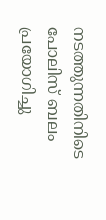നടത്തുന്നതിനിടെ പോലിസ് ബലം പ്രയോഗിച്ചു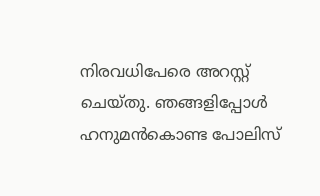നിരവധിപേരെ അറസ്റ്റ് ചെയ്തു. ഞങ്ങളിപ്പോള്‍ ഹനുമന്‍കൊണ്ട പോലിസ്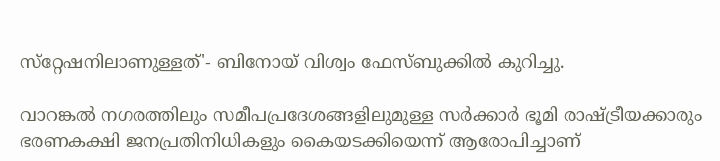സ്‌റ്റേഷനിലാണുള്ളത്'- ബിനോയ് വിശ്വം ഫേസ്ബുക്കില്‍ കുറിച്ചു.

വാറങ്കല്‍ നഗരത്തിലും സമീപപ്രദേശങ്ങളിലുമുള്ള സര്‍ക്കാര്‍ ഭൂമി രാഷ്ട്രീയക്കാരും ഭരണകക്ഷി ജനപ്രതിനിധികളും കൈയടക്കിയെന്ന് ആരോപിച്ചാണ്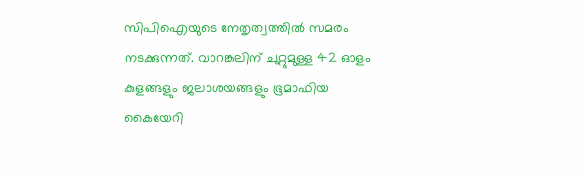സിപിഐയുടെ നേതൃത്വത്തില്‍ സമരം നടക്കുന്നത്. വാറങ്കലിന് ചുറ്റുമുള്ള 42 ഓളം കുളങ്ങളും ജലാശയങ്ങളും ഭൂമാഫിയ കൈയേറി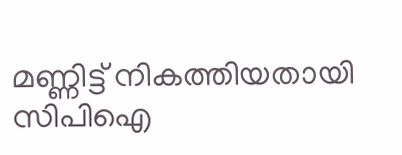മണ്ണിട്ട് നികത്തിയതായി സിപിഐ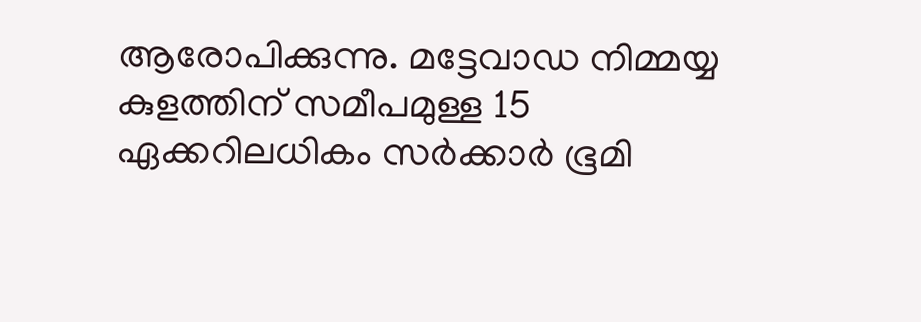ആരോപിക്കുന്നു. മട്ടേവാഡ നിമ്മയ്യ കുളത്തിന് സമീപമുള്ള 15 ഏക്കറിലധികം സര്‍ക്കാര്‍ ഭൂമി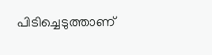പിടിച്ചെടുത്താണ്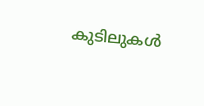കുടിലുകള്‍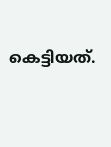കെട്ടിയത്.